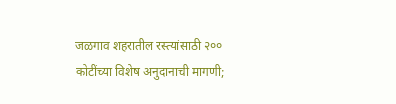जळगाव शहरातील रस्त्यांसाठी २०० कोटींच्या विशेष अनुदानाची मागणी;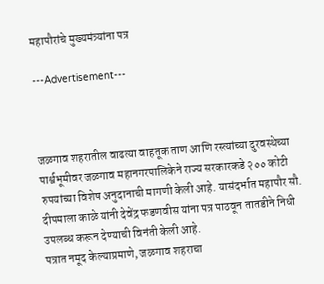महापौरांचे मुख्यमंत्र्यांना पत्र

---Advertisement---



जळगाव शहरातील वाढत्या वाहतूक ताण आणि रस्त्यांच्या दुरवस्थेच्या पार्श्वभूमीवर जळगाव महानगरपालिकेने राज्य सरकारकडे २०० कोटी रुपयांच्या विशेष अनुदानाची मागणी केली आहे. यासंदर्भात महापौर सौ. दीपमाला काळे यांनी देवेंद्र फडणवीस यांना पत्र पाठवून तातडीने निधी उपलब्ध करून देण्याची विनंती केली आहे.
पत्रात नमूद केल्याप्रमाणे, जळगाव शहराचा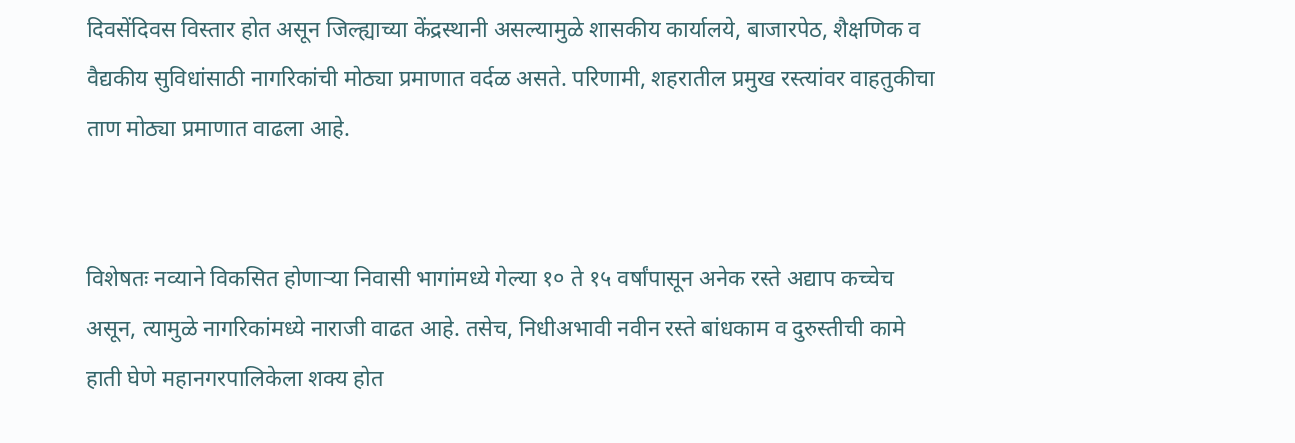दिवसेंदिवस विस्तार होत असून जिल्ह्याच्या केंद्रस्थानी असल्यामुळे शासकीय कार्यालये, बाजारपेठ, शैक्षणिक व वैद्यकीय सुविधांसाठी नागरिकांची मोठ्या प्रमाणात वर्दळ असते. परिणामी, शहरातील प्रमुख रस्त्यांवर वाहतुकीचा ताण मोठ्या प्रमाणात वाढला आहे.


विशेषतः नव्याने विकसित होणाऱ्या निवासी भागांमध्ये गेल्या १० ते १५ वर्षांपासून अनेक रस्ते अद्याप कच्चेच असून, त्यामुळे नागरिकांमध्ये नाराजी वाढत आहे. तसेच, निधीअभावी नवीन रस्ते बांधकाम व दुरुस्तीची कामे हाती घेणे महानगरपालिकेला शक्य होत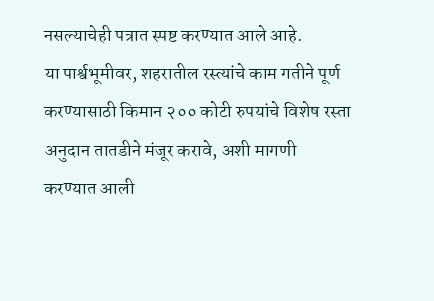नसल्याचेही पत्रात स्पष्ट करण्यात आले आहे.
या पार्श्वभूमीवर, शहरातील रस्त्यांचे काम गतीने पूर्ण करण्यासाठी किमान २०० कोटी रुपयांचे विशेष रस्ता अनुदान तातडीने मंजूर करावे, अशी मागणी करण्यात आली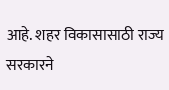आहे. शहर विकासासाठी राज्य सरकारने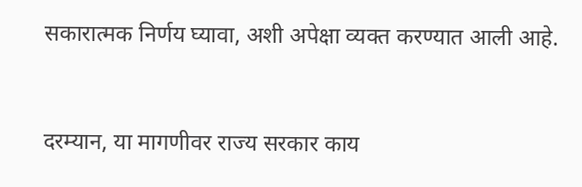सकारात्मक निर्णय घ्यावा, अशी अपेक्षा व्यक्त करण्यात आली आहे.


दरम्यान, या मागणीवर राज्य सरकार काय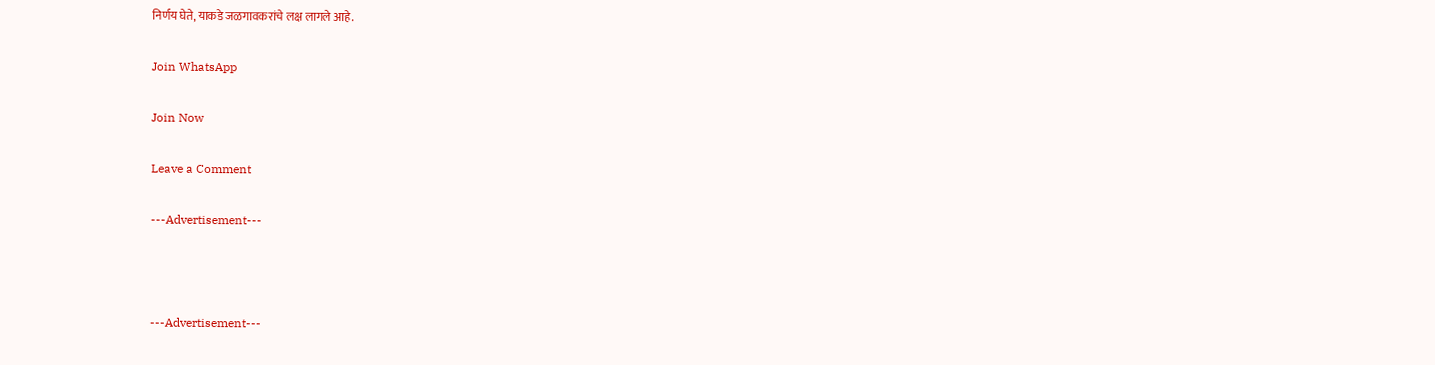निर्णय घेते, याकडे जळगावकरांचे लक्ष लागले आहे.

Join WhatsApp

Join Now

Leave a Comment

---Advertisement---



---Advertisement---